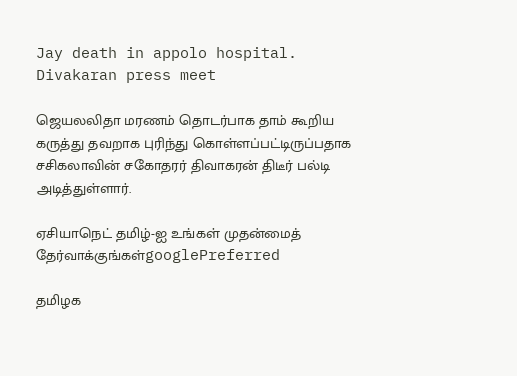Jay death in appolo hospital. Divakaran press meet

ஜெயலலிதா மரணம் தொடர்பாக தாம் கூறிய கருத்து தவறாக புரிந்து கொள்ளப்பட்டிருப்பதாக சசிகலாவின் சகோதரர் திவாகரன் திடீர் பல்டி அடித்துள்ளார்.

ஏசியாநெட் தமிழ்-ஐ உங்கள் முதன்மைத் தேர்வாக்குங்கள்googlePreferred

தமிழக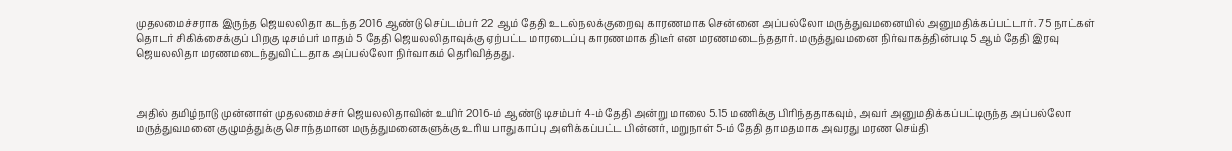முதலமைச்சராக இருந்த ஜெயலலிதா கடந்த 2016 ஆண்டு செப்டம்பர் 22 ஆம் தேதி உடல்நலக்குறைவு காரணமாக சென்னை அப்பல்லோ மருத்துவமனையில் அனுமதிக்கப்பட்டார். 75 நாட்கள் தொடர் சிகிக்சைக்குப் பிறகு டிசம்பர் மாதம் 5 தேதி ஜெயலலிதாவுக்கு ஏற்பட்ட மாரடைப்பு காரணமாக திடீர் என மரணமடைந்ததார். மருத்துவமனை நிர்வாகத்தின்படி 5 ஆம் தேதி இரவு ஜெயலலிதா மரணமடைந்துவிட்டதாக அப்பல்லோ நிர்வாகம் தெரிவித்தது.



அதில் தமிழ்நாடு முன்னாள் முதலமைச்சர் ஜெயலலிதாவின் உயிர் 2016-ம் ஆண்டு டிசம்பர் 4-ம் தேதி அன்று மாலை 5.15 மணிக்கு பிரிந்ததாகவும், அவர் அனுமதிக்கப்பட்டிருந்த அப்பல்லோ மருத்துவமனை குழுமத்துக்கு சொந்தமான மருத்துமனைகளுக்கு உரிய பாதுகாப்பு அளிக்கப்பட்ட பின்னர், மறுநாள் 5-ம் தேதி தாமதமாக அவரது மரண செய்தி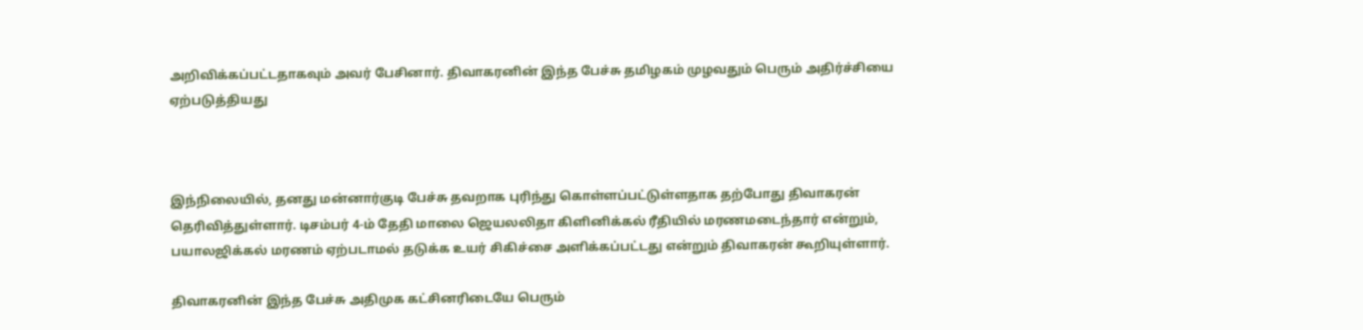அறிவிக்கப்பட்டதாகவும் அவர் பேசினார். திவாகரனின் இந்த பேச்சு தமிழகம் முழவதும் பெரும் அதிர்ச்சியை ஏற்படுத்தியது



இந்நிலையில், தனது மன்னார்குடி பேச்சு தவறாக புரிந்து கொள்ளப்பட்டுள்ளதாக தற்போது திவாகரன் தெரிவித்துள்ளார். டிசம்பர் 4-ம் தேதி மாலை ஜெயலலிதா கிளினிக்கல் ரீதியில் மரணமடைந்தார் என்றும், பயாலஜிக்கல் மரணம் ஏற்படாமல் தடுக்க உயர் சிகிச்சை அளிக்கப்பட்டது என்றும் திவாகரன் கூறியுள்ளார்.

திவாகரனின் இந்த பேச்சு அதிமுக கட்சினரிடையே பெரும்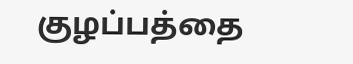குழப்பத்தை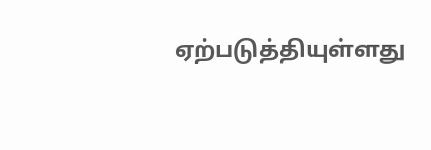ஏற்படுத்தியுள்ளது